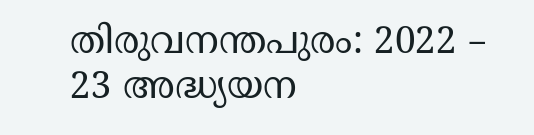തിരുവനന്തപുരം: 2022 – 23 അദ്ധ്യയന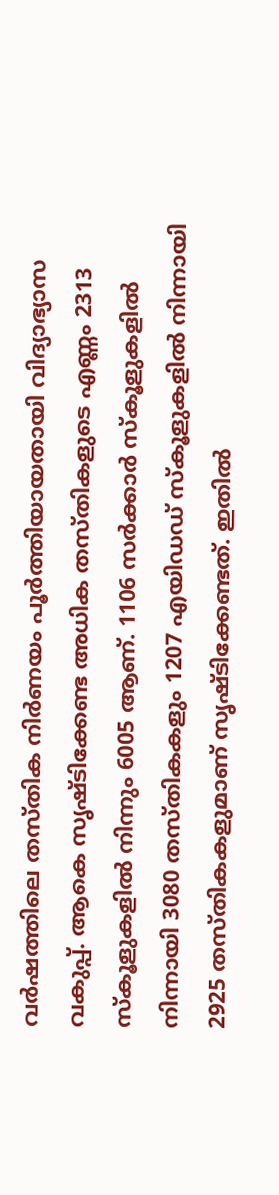വർഷത്തിലെ തസ്തിക നിർണയം പൂർത്തിയായതായി വിദ്യാഭ്യാസ വകുപ്പ്. ആകെ സൃഷ്ടിക്കേണ്ട അധിക തസ്തികളുടെ എണ്ണം 2313 സ്കൂളുകളിൽ നിന്നും 6005 ആണ്. 1106 സർക്കാർ സ്കൂളുകളിൽ നിന്നായി 3080 തസ്തികകളും 1207 എയിഡഡ് സ്കൂളുകളിൽ നിന്നായി 2925 തസ്തികകളുമാണ് സൃഷ്ടിക്കേണ്ടത്. ഇതിൽ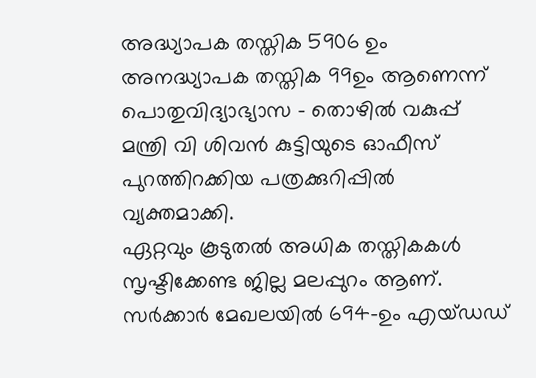അദ്ധ്യാപക തസ്തിക 5906 ഉം അനദ്ധ്യാപക തസ്തിക 99ഉം ആണെന്ന് പൊതുവിദ്യാഭ്യാസ – തൊഴിൽ വകുപ്പ് മന്ത്രി വി ശിവൻ കുട്ടിയുടെ ഓഫീസ് പുറത്തിറക്കിയ പത്രക്കുറിപ്പിൽ വ്യക്തമാക്കി.
ഏറ്റവും കൂടുതൽ അധിക തസ്തികകൾ സൃഷ്ടിക്കേണ്ട ജില്ല മലപ്പുറം ആണ്. സർക്കാർ മേഖലയിൽ 694-ഉം എയ്ഡഡ്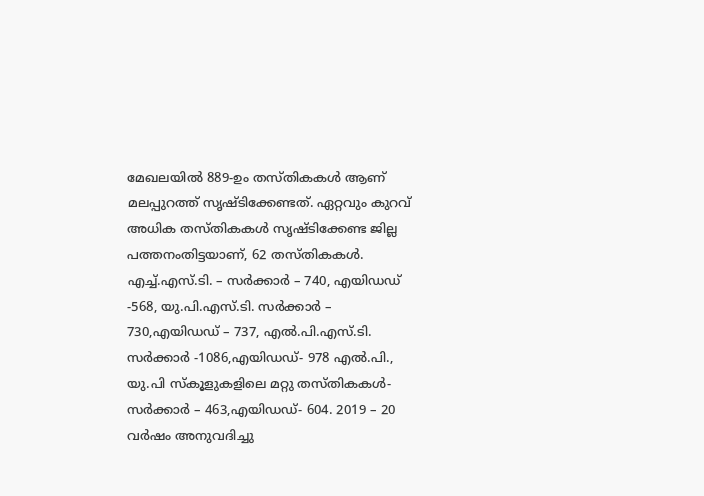മേഖലയിൽ 889-ഉം തസ്തികകൾ ആണ് മലപ്പുറത്ത് സൃഷ്ടിക്കേണ്ടത്. ഏറ്റവും കുറവ് അധിക തസ്തികകൾ സൃഷ്ടിക്കേണ്ട ജില്ല പത്തനംതിട്ടയാണ്, 62 തസ്തികകൾ.
എച്ച്.എസ്.ടി. – സർക്കാർ – 740, എയിഡഡ് -568, യു.പി.എസ്.ടി. സർക്കാർ – 730,എയിഡഡ് – 737, എൽ.പി.എസ്.ടി. സർക്കാർ -1086,എയിഡഡ്- 978 എൽ.പി., യു.പി സ്കൂളുകളിലെ മറ്റു തസ്തികകൾ- സർക്കാർ – 463,എയിഡഡ്- 604. 2019 – 20 വർഷം അനുവദിച്ചു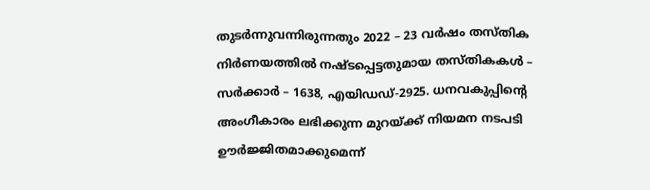തുടർന്നുവന്നിരുന്നതും 2022 – 23 വർഷം തസ്തിക നിർണയത്തിൽ നഷ്ടപ്പെട്ടതുമായ തസ്തികകൾ – സർക്കാർ – 1638, എയിഡഡ്-2925. ധനവകുപ്പിന്റെ അംഗീകാരം ലഭിക്കുന്ന മുറയ്ക്ക് നിയമന നടപടി ഊർജ്ജിതമാക്കുമെന്ന്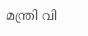മന്ത്രി വി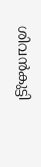ശിവൻകുട്ടി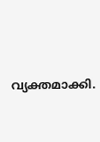വ്യക്തമാക്കി.